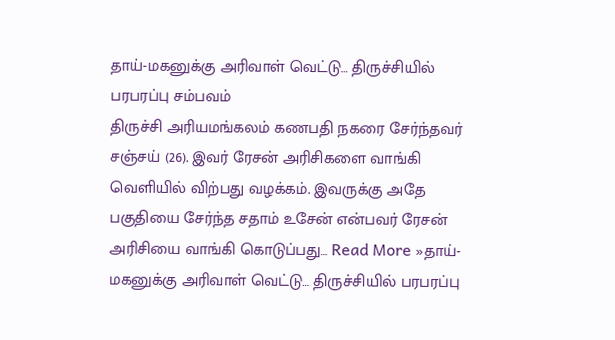தாய்-மகனுக்கு அரிவாள் வெட்டு… திருச்சியில் பரபரப்பு சம்பவம்
திருச்சி அரியமங்கலம் கணபதி நகரை சேர்ந்தவர் சஞ்சய் (26). இவர் ரேசன் அரிசிகளை வாங்கி வெளியில் விற்பது வழக்கம். இவருக்கு அதே பகுதியை சேர்ந்த சதாம் உசேன் என்பவர் ரேசன் அரிசியை வாங்கி கொடுப்பது… Read More »தாய்-மகனுக்கு அரிவாள் வெட்டு… திருச்சியில் பரபரப்பு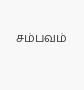சம்பவம்